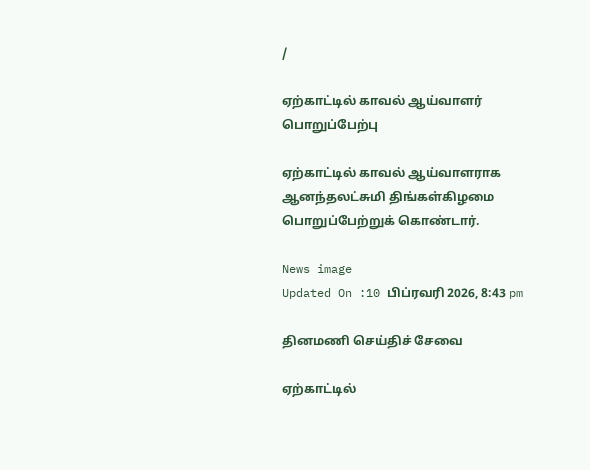/

ஏற்காட்டில் காவல் ஆய்வாளர் பொறுப்பேற்பு

ஏற்காட்டில் காவல் ஆய்வாளராக ஆனந்தலட்சுமி திங்கள்கிழமை பொறுப்பேற்றுக் கொண்டார்.

News image
Updated On :10 பிப்ரவரி 2026, 8:43 pm

தினமணி செய்திச் சேவை

ஏற்காட்டில்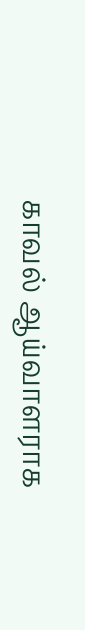காவல் ஆய்வாளராக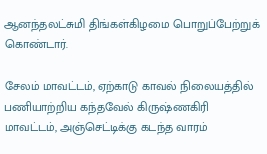ஆனந்தலட்சுமி திங்கள்கிழமை பொறுப்பேற்றுக் கொண்டார்.

சேலம் மாவட்டம், ஏற்காடு காவல் நிலையத்தில் பணியாற்றிய கந்தவேல் கிருஷ்ணகிரி மாவட்டம், அஞ்செட்டிக்கு கடந்த வாரம்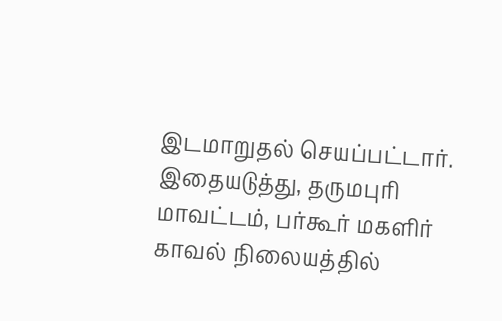இடமாறுதல் செயப்பட்டார். இதையடுத்து, தருமபுரி மாவட்டம், பர்கூர் மகளிர் காவல் நிலையத்தில்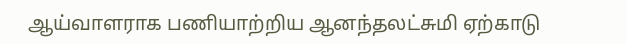ஆய்வாளராக பணியாற்றிய ஆனந்தலட்சுமி ஏற்காடு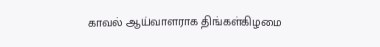காவல் ஆய்வாளராக திங்கள்கிழமை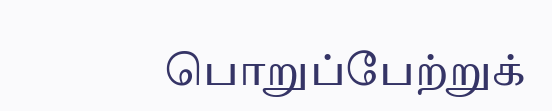பொறுப்பேற்றுக்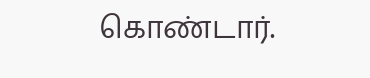கொண்டார்.